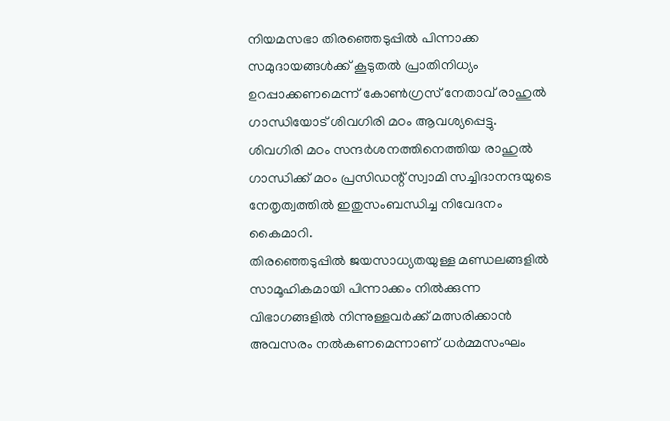നിയമസഭാ തിരഞ്ഞെടുപ്പിൽ പിന്നാക്ക സമുദായങ്ങൾക്ക് കൂടുതൽ പ്രാതിനിധ്യം ഉറപ്പാക്കണമെന്ന് കോൺഗ്രസ് നേതാവ് രാഹുൽ ഗാന്ധിയോട് ശിവഗിരി മഠം ആവശ്യപ്പെട്ടു. ശിവഗിരി മഠം സന്ദർശനത്തിനെത്തിയ രാഹുൽ ഗാന്ധിക്ക് മഠം പ്രസിഡന്റ് സ്വാമി സച്ചിദാനന്ദയുടെ നേതൃത്വത്തിൽ ഇതുസംബന്ധിച്ച നിവേദനം കൈമാറി.
തിരഞ്ഞെടുപ്പിൽ ജയസാധ്യതയുള്ള മണ്ഡലങ്ങളിൽ സാമൂഹികമായി പിന്നാക്കം നിൽക്കുന്ന വിഭാഗങ്ങളിൽ നിന്നുള്ളവർക്ക് മത്സരിക്കാൻ അവസരം നൽകണമെന്നാണ് ധർമ്മസംഘം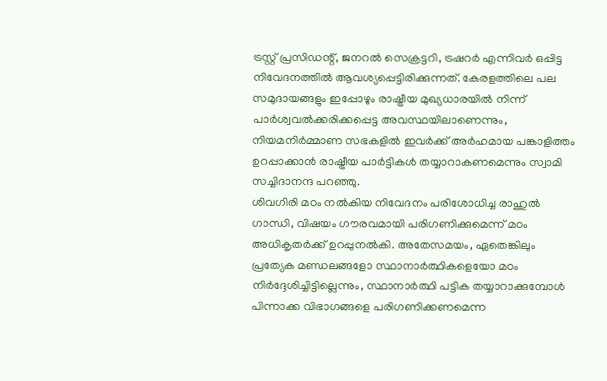ട്രസ്റ്റ് പ്രസിഡന്റ്, ജനറൽ സെക്രട്ടറി, ട്രഷറർ എന്നിവർ ഒപ്പിട്ട നിവേദനത്തിൽ ആവശ്യപ്പെട്ടിരിക്കുന്നത്. കേരളത്തിലെ പല സമുദായങ്ങളും ഇപ്പോഴും രാഷ്ട്രീയ മുഖ്യധാരയിൽ നിന്ന് പാർശ്വവൽക്കരിക്കപ്പെട്ട അവസ്ഥയിലാണെന്നും, നിയമനിർമ്മാണ സഭകളിൽ ഇവർക്ക് അർഹമായ പങ്കാളിത്തം ഉറപ്പാക്കാൻ രാഷ്ട്രീയ പാർട്ടികൾ തയ്യാറാകണമെന്നും സ്വാമി സച്ചിദാനന്ദ പറഞ്ഞു.
ശിവഗിരി മഠം നൽകിയ നിവേദനം പരിശോധിച്ച രാഹുൽ ഗാന്ധി, വിഷയം ഗൗരവമായി പരിഗണിക്കുമെന്ന് മഠം അധികൃതർക്ക് ഉറപ്പുനൽകി. അതേസമയം, ഏതെങ്കിലും പ്രത്യേക മണ്ഡലങ്ങളോ സ്ഥാനാർത്ഥികളെയോ മഠം നിർദ്ദേശിച്ചിട്ടില്ലെന്നും, സ്ഥാനാർത്ഥി പട്ടിക തയ്യാറാക്കുമ്പോൾ പിന്നാക്ക വിഭാഗങ്ങളെ പരിഗണിക്കണമെന്ന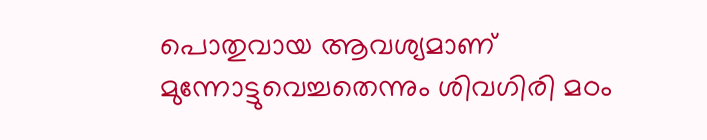പൊതുവായ ആവശ്യമാണ് മുന്നോട്ടുവെച്ചതെന്നും ശിവഗിരി മഠം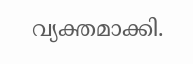വ്യക്തമാക്കി.